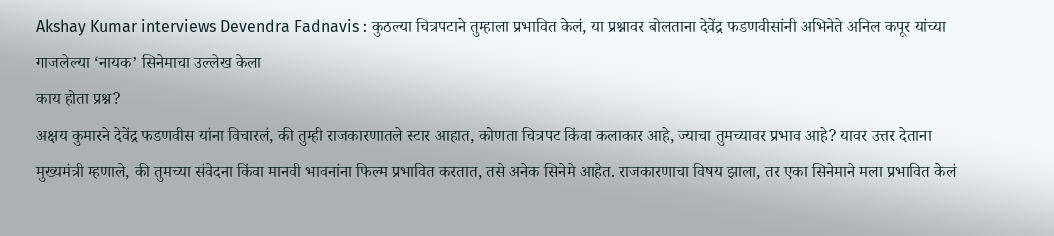Akshay Kumar interviews Devendra Fadnavis : कुठल्या चित्रपटाने तुम्हाला प्रभावित केलं, या प्रश्नावर बोलताना देवेंद्र फडणवीसांनी अभिनेते अनिल कपूर यांच्या गाजलेल्या ‘नायक’ सिनेमाचा उल्लेख केला
काय होता प्रश्न?
अक्षय कुमारने देवेंद्र फडणवीस यांना विचारलं, की तुम्ही राजकारणातले स्टार आहात, कोणता चित्रपट किंवा कलाकार आहे, ज्याचा तुमच्यावर प्रभाव आहे? यावर उत्तर देताना मुख्यमंत्री म्हणाले, की तुमच्या संवेदना किंवा मानवी भावनांना फिल्म प्रभावित करतात, तसे अनेक सिनेमे आहेत. राजकारणाचा विषय झाला, तर एका सिनेमाने मला प्रभावित केलं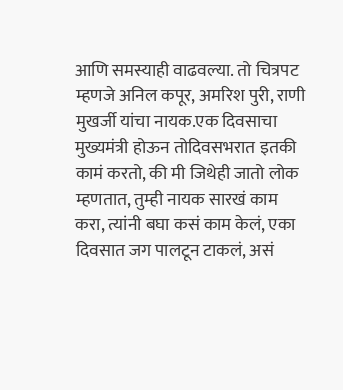आणि समस्याही वाढवल्या. तो चित्रपट म्हणजे अनिल कपूर, अमरिश पुरी, राणी मुखर्जी यांचा नायक.एक दिवसाचा मुख्यमंत्री होऊन तोदिवसभरात इतकी कामं करतो, की मी जिथेही जातो लोक म्हणतात, तुम्ही नायक सारखं काम करा, त्यांनी बघा कसं काम केलं, एका दिवसात जग पालटून टाकलं, असं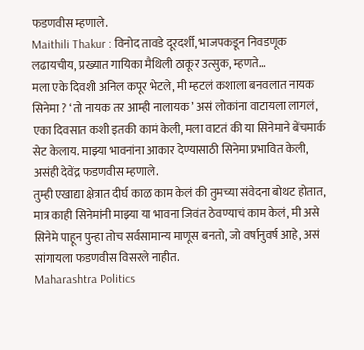फडणवीस म्हणाले.
Maithili Thakur : विनोद तावडे दूरदर्शी, भाजपकडून निवडणूक लढायचीय, प्रख्यात गायिका मैथिली ठाकूर उत्सुक, म्हणते…
मला एके दिवशी अनिल कपूर भेटले, मी म्हटलं कशाला बनवलात नायक सिनेमा ? ‘तो नायक तर आम्ही नालायक’ असं लोकांना वाटायला लागलं, एका दिवसात कशी इतकी कामं केली, मला वाटतं की या सिनेमाने बेंचमार्क सेट केलाय. माझ्या भावनांना आकार देण्यासाठी सिनेमा प्रभावित केली, असंही देवेंद्र फडणवीस म्हणाले.
तुम्ही एखाद्या क्षेत्रात दीर्घ काळ काम केलं की तुमच्या संवेदना बोथट होतात, मात्र काही सिनेमांनी माझ्या या भावना जिवंत ठेवण्याचं काम केलं, मी असे सिनेमे पाहून पुन्हा तोच सर्वसामान्य माणूस बनतो, जो वर्षानुवर्ष आहे, असं सांगायला फडणवीस विसरले नाहीत.
Maharashtra Politics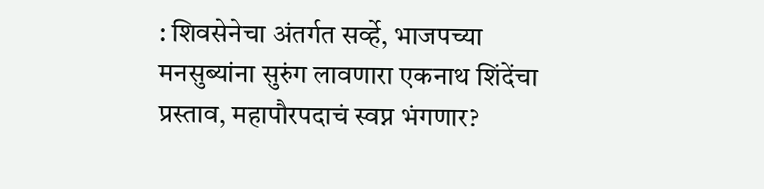: शिवसेनेचा अंतर्गत सर्व्हे, भाजपच्या मनसुब्यांना सुरुंग लावणारा एकनाथ शिंदेंचा प्रस्ताव, महापौरपदाचं स्वप्न भंगणार?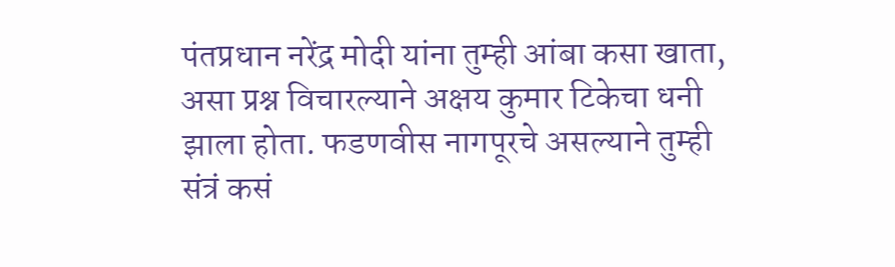पंतप्रधान नरेंद्र मोदी यांना तुम्ही आंबा कसा खाता, असा प्रश्न विचारल्याने अक्षय कुमार टिकेचा धनी झाला होता. फडणवीस नागपूरचे असल्याने तुम्ही संत्रं कसं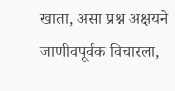खाता, असा प्रश्न अक्षयने जाणीवपूर्वक विचारला,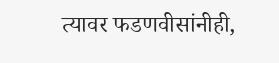त्यावर फडणवीसांनीही,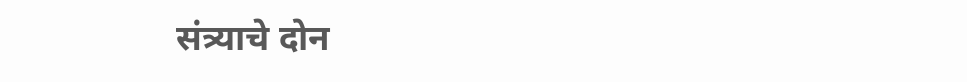संत्र्याचे दोन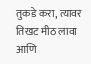तुकडे करा, त्यावर तिखट मीठ लावा आणि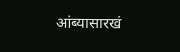आंब्यासारखं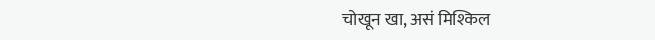चोखून खा, असं मिश्किल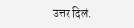उत्तर दिलं.